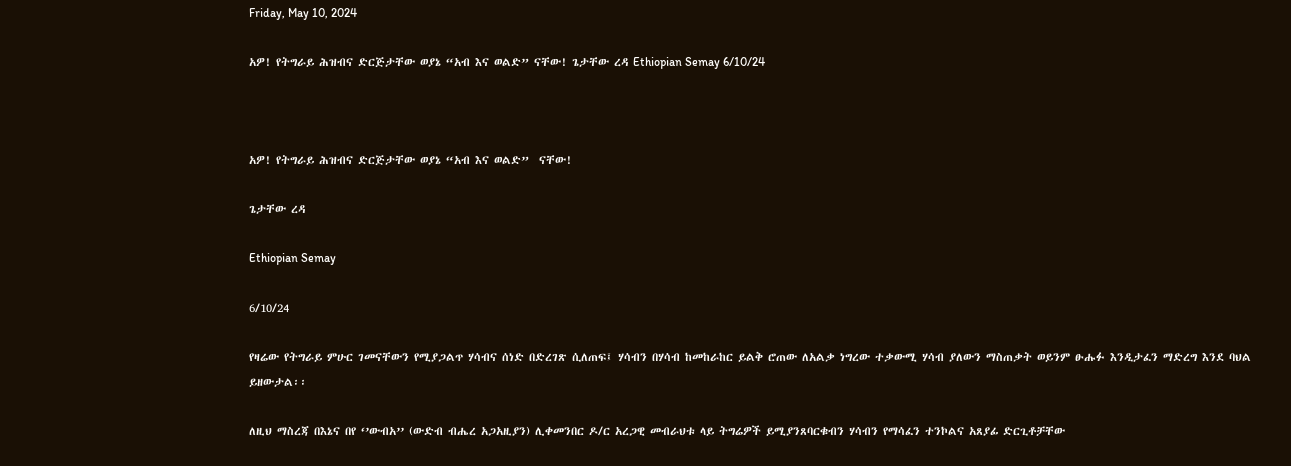Friday, May 10, 2024

አዎ! የትግራይ ሕዝብና ድርጅታቸው ወያኔ “አብ እና ወልድ” ናቸው! ጌታቸው ረዳ Ethiopian Semay 6/10/24



አዎ! የትግራይ ሕዝብና ድርጅታቸው ወያኔ “አብ እና ወልድ”  ናቸው!

ጌታቸው ረዳ

Ethiopian Semay

6/10/24

የዛሬው የትግራይ ምሁር ገመናቸውን የሚያጋልጥ ሃሳብና ሰነድ በድረገጽ ሲለጠፍ፤ ሃሳብን በሃሳብ ከመከራከር ይልቅ ሮጠው ለአልቃ ነግረው ተቃውሚ ሃሳብ ያለውን ማስጠቃት ወይንም ፁሑፉ እንዲታፈን ማድረግ እንደ ባህል ይዘውታል፡፡

ለዚህ ማስረጃ በእኔና በየ ‘’ውብአ’’ (ውድብ ብሔረ አጋአዚያን) ሊቀመንበር ዶ/ር አረጋዊ መብራህቱ ላይ ትግሬዎች ይሚያንጸባርቁብን ሃሳብን የማሳፈን ተንኮልና አጸያፊ ድርጊቶቻቸው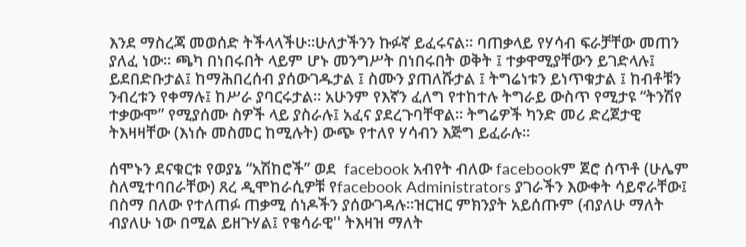እንደ ማስረጃ መወሰድ ትችላላችሁ፡፡ሁለታችንን ኩፉኛ ይፈሩናል፡፡ ባጠቃላይ የሃሳብ ፍራቻቸው መጠን ያለፈ ነው፡፡ ጫካ በነበሩበት ላይም ሆኑ መንግሥት በነበሩበት ወቅት ፤ ተቃዋሚያቸውን ይገድላሉ፤ ይደበድቡታል፤ ከማሕበረሰብ ያሰውገዱታል ፤ ስሙን ያጠለሹታል ፤ ትግሬነቱን ይነጥቁታል ፤ ከብቶቹን ንብረቱን የቀማሉ፤ ከሥራ ያባርሩታል፡፡ አሁንም የእኛን ፈለግ የተከተሉ ትግራይ ውስጥ የሚታዩ “ትንሽየ ተቃውሞ” የሚያሰሙ ስዎች ላይ ያስራሉ፤ አፈና ያደረጉባቸዋል፡፡ ትግሬዎች ካንድ መሪ ድረጀታዊ ትእዛዛቸው (እነሱ መስመር ከሚሉት) ውጭ የተለየ ሃሳብን እጅግ ይፈራሉ፡፡

ሰሞኑን ደናቁርቱ የወያኔ “አሽከሮች” ወደ  facebook አብየት ብለው facebookም ጀሮ ሰጥቶ (ሁሌም ስለሚተባበራቸው) ጸረ ዲሞከራሲዎቹ የfacebook Administrators ያገራችን እውቀት ሳይኖራቸው፤ በስማ በለው የተለጠፉ ጠቃሚ ሰነዶችን ያሰውገዳሉ፡፡ዝርዝር ምክንያት አይሰጡም (ብያለሁ ማለት ብያለሁ ነው በሚል ይዘጉሃል፤ የቄሳራዊ'' ትእዛዝ ማለት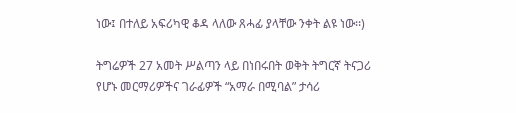ነው፤ በተለይ አፍሪካዊ ቆዳ ላለው ጸሓፊ ያላቸው ንቀት ልዩ ነው፡፡)

ትግሬዎች 27 አመት ሥልጣን ላይ በነበሩበት ወቅት ትግርኛ ትናጋሪ የሆኑ መርማሪዎችና ገራፊዎች “አማራ በሚባል” ታሳሪ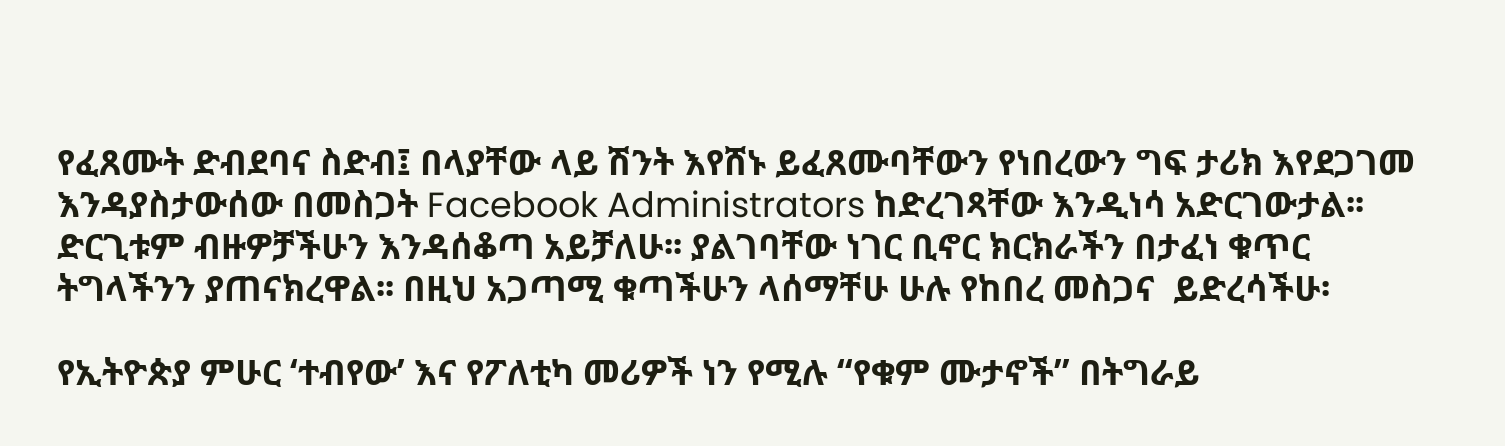የፈጸሙት ድብደባና ስድብ፤ በላያቸው ላይ ሽንት እየሸኑ ይፈጸሙባቸውን የነበረውን ግፍ ታሪክ እየደጋገመ እንዳያስታውሰው በመስጋት Facebook Administrators ከድረገጻቸው እንዲነሳ አድርገውታል፡፡ ድርጊቱም ብዙዎቻችሁን እንዳሰቆጣ አይቻለሁ፡፡ ያልገባቸው ነገር ቢኖር ክርክራችን በታፈነ ቁጥር ትግላችንን ያጠናክረዋል፡፡ በዚህ አጋጣሚ ቁጣችሁን ላሰማቸሁ ሁሉ የከበረ መስጋና  ይድረሳችሁ፡

የኢትዮጵያ ምሁር ‘ተብየው’ እና የፖለቲካ መሪዎች ነን የሚሉ “የቁም ሙታኖች” በትግራይ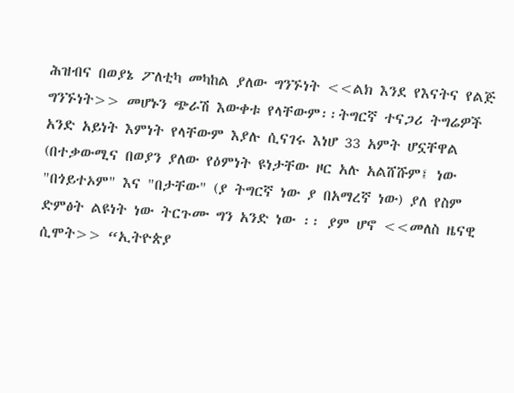ሕዝብና በወያኔ ፖለቲካ መካከል ያለው ግንኙነት <<ልክ እንደ የእናትና የልጅ ግንኙነት>> መሆኑን ጭራሽ እውቀቱ የላቸውም፡፡ትግርኛ ተናጋሪ ትግሬዎች አንድ አይነት እምነት የላቸውም እያሉ ሲናገሩ እነሆ 33 አምት ሆኗቸዋል (በተቃውሚና በወያን ያለው የዕምነት ዩነታቸው ዞር አሉ አልሸሹም፤ ነው "በጎይተኦም" እና "በታቸው" (ያ ትግርኛ ነው ያ በአማረኛ ነው) ያለ የስም ድምፅት ልዩነት ነው ትርጉሙ ግን አንድ ነው ፡፡ ያም ሆኖ <<መለስ ዜናዊ ሲሞት>> “ኢትዮጵያ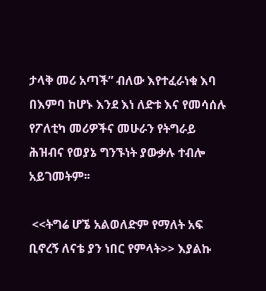ታላቅ መሪ አጣች” ብለው እየተፈራነቁ እባ በእምባ ከሆኑ እንደ እነ ለድቱ እና የመሳሰሉ የፖለቲካ መሪዎችና መሁራን የትግራይ ሕዝብና የወያኔ ግንኙነት ያውቃሉ ተብሎ አይገመትም፡፡

 <<ትግሬ ሆኜ አልወለድም የማለት አፍ ቢኖረኝ ለናቴ ያን ነበር የምላት>> እያልኩ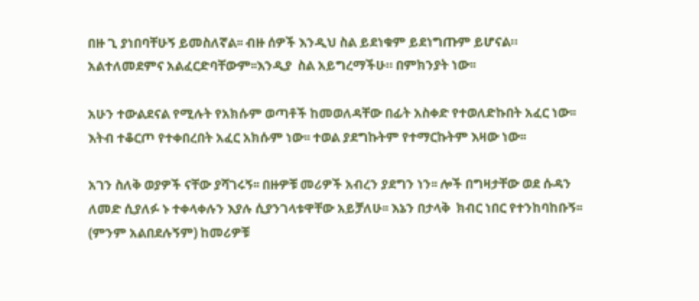በዙ ጊ ያነበባቸሁኝ ይመስለኛል፡፡ ብዙ ሰዎች እንዲህ ስል ይደነቁም ይደነግጡም ይሆናል። አልተለመደምና አልፈርድባቸውም፡፡እንዲያ  ስል አይግረማችሁ። በምክንያት ነው፡፡

አሁን ተውልደናል የሚሉት የአክሱም ወጣቶች ከመወለዳቸው በፊት አስቀድ የተወለድኩበት አፈር ነው፡፡ እትብ ተቆርጦ የተቀበረበት አፈር አክሱም ነው፡፡ ተወል ያደግኩትም የተማርኩትም እዛው ነው፡፡

አገን ስለቅ ወያዎች ናቸው ያሻገሩኝ፡፡ በዙዎቹ መሪዎች አብረን ያደግን ነን፡፡ ሎች በግዛታቸው ወደ ሱዳን ለመድ ሲያለፉ ኑ ተቀላቀሉን እያሉ ሲያንገላቱዋቸው አይቻለሁ፡፡ እኔን በታላቅ  ክብር ነበር የተንከባከቡኝ፡፡ (ምንም አልበደሉኝም) ከመሪዎቹ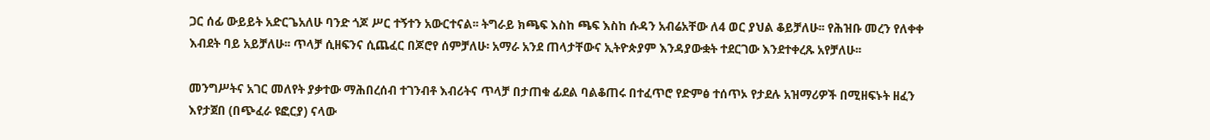ጋር ሰፊ ውይይት አድርጌአለሁ ባንድ ጎጆ ሥር ተኝተን አውርተናል፡፡ ትግራይ ክጫፍ እስከ ጫፍ እስከ ሱዳን አብሬአቸው ለ4 ወር ያህል ቆይቻለሁ፡፡ የሕዝቡ መረን የለቀቀ እብደት ባይ አይቻለሁ፡፡ ጥላቻ ሲዘፍንና ሲጨፈር በጆሮየ ሰምቻለሁ፡ አማራ አንደ ጠላታቸውና ኢትዮጵያም እንዳያውቋት ተደርገው እንደተቀረጹ አየቻለሁ፡፡

መንግሥትና አገር መለየት ያቃተው ማሕበረሰብ ተገንብቶ እብሪትና ጥላቻ በታጠቁ ፊደል ባልቆጠሩ በተፈጥሮ የድምፅ ተሰጥኦ የታደሉ አዝማሪዎች በሚዘፍኑት ዘፈን እየታጀበ (በጭፈራ ዩፎርያ) ናላው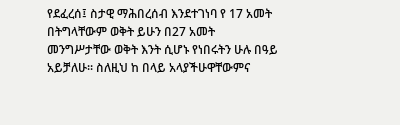የደፈረሰ፤ ስታዊ ማሕበረሰብ እንደተገነባ የ 17 አመት በትግላቸውም ወቅት ይሁን በ27 አመት መንግሥታቸው ወቅት እንት ሲሆኑ የነበሩትን ሁሉ በዓይ አይቻለሁ፡፡ ስለዚህ ከ በላይ አላያችሁዋቸውምና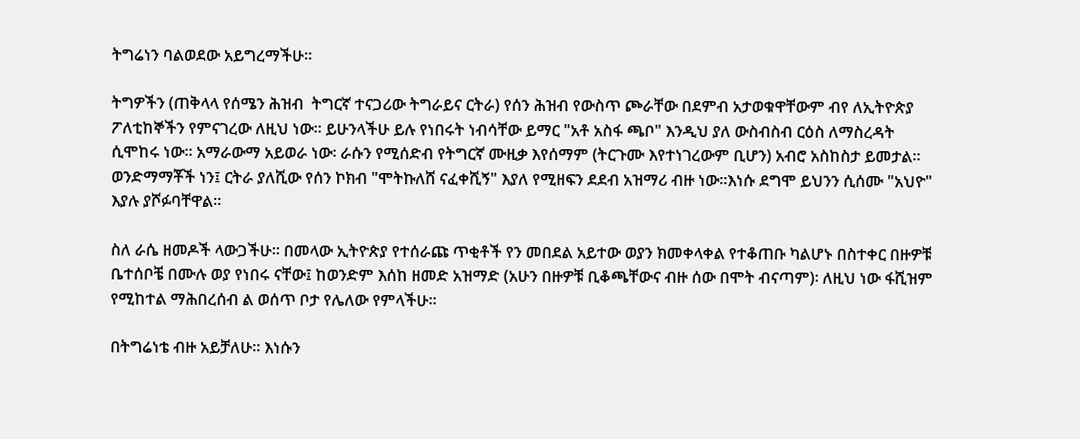ትግሬነን ባልወደው አይግረማችሁ፡፡

ትግዎችን (ጠቅላላ የሰሜን ሕዝብ  ትግርኛ ተናጋሪው ትግራይና ርትራ) የሰን ሕዝብ የውስጥ ጮራቸው በደምብ አታወቁዋቸውም ብየ ለኢትዮጵያ ፖለቲከኞችን የምናገረው ለዚህ ነው፡፡ ይሁንላችሁ ይሉ የነበሩት ነብሳቸው ይማር "አቶ አስፋ ጫቦ" እንዲህ ያለ ውስብስብ ርዕስ ለማስረዳት ሲሞከሩ ነው፡፡ አማራውማ አይወራ ነው፡ ራሱን የሚሰድብ የትግርኛ ሙዚቃ እየሰማም (ትርጉሙ እየተነገረውም ቢሆን) አብሮ አስከስታ ይመታል፡፡ ወንድማማቾች ነን፤ ርትራ ያለሺው የሰን ኮክብ "ሞትኩለሸ ናፈቀሺኝ" እያለ የሚዘፍን ደደብ አዝማሪ ብዙ ነው፡፡እነሱ ደግሞ ይህንን ሲሰሙ "አህዮ" እያሉ ያሾፉባቸዋል፡፡

ስለ ራሴ ዘመዶች ላውጋችሁ፡፡ በመላው ኢትዮጵያ የተሰራጩ ጥቂቶች የን መበደል አይተው ወያን ክመቀላቀል የተቆጠቡ ካልሆኑ በስተቀር በዙዎቹ ቤተሰቦቼ በሙሉ ወያ የነበሩ ናቸው፤ ከወንድም እሰከ ዘመድ አዝማድ (አሁን በዙዎቹ ቢቆጫቸውና ብዙ ሰው በሞት ብናጣም)፡ ለዚህ ነው ፋሺዝም የሚከተል ማሕበረሰብ ል ወሰጥ ቦታ የሌለው የምላችሁ፡፡

በትግሬነቴ ብዙ አይቻለሁ። እነሱን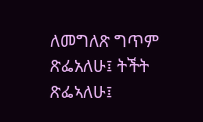ለመግለጽ ግጥም ጽፌአለሁ፤ ትችት ጽፌኣለሁ፤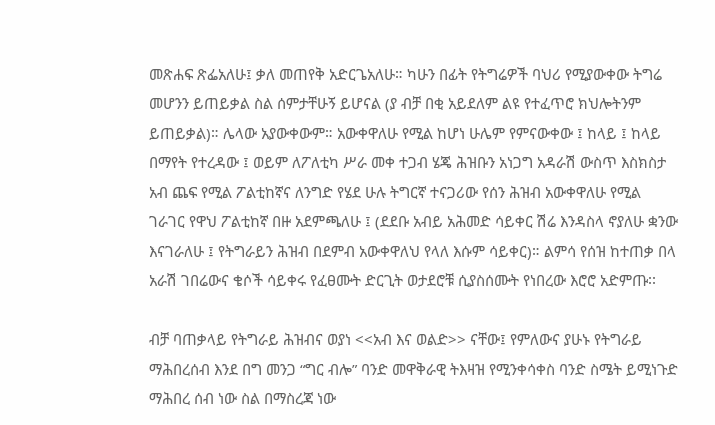መጽሐፍ ጽፌአለሁ፤ ቃለ መጠየቅ አድርጌአለሁ። ካሁን በፊት የትግሬዎች ባህሪ የሚያውቀው ትግሬ መሆንን ይጠይቃል ስል ሰምታቸሁኝ ይሆናል (ያ ብቻ በቂ አይደለም ልዩ የተፈጥሮ ክህሎትንም ይጠይቃል)። ሌላው አያውቀውም። አውቀዋለሁ የሚል ከሆነ ሁሌም የምናውቀው ፤ ከላይ ፤ ከላይ በማየት የተረዳው ፤ ወይም ለፖለቲካ ሥራ መቀ ተጋብ ሄጄ ሕዝቡን አነጋግ አዳራሽ ውስጥ እስክስታ አብ ጨፍ የሚል ፖልቲከኛና ለንግድ የሄደ ሁሉ ትግርኛ ተናጋሪው የሰን ሕዝብ አውቀዋለሁ የሚል ገራገር የዋህ ፖልቲከኛ በዙ አደምጫለሁ ፤ (ደደቡ አብይ አሕመድ ሳይቀር ሽሬ እንዳስላ ኖያለሁ ቋንው እናገራለሁ ፤ የትግራይን ሕዝብ በደምብ አውቀዋለህ የላለ እሱም ሳይቀር)። ልምሳ የሰዝ ከተጠቃ በላ አራሽ ገበሬውና ቄሶች ሳይቀሩ የፈፀሙት ድርጊት ወታደሮቹ ሲያስሰሙት የነበረው እሮሮ አድምጡ፡፡

ብቻ ባጠቃላይ የትግራይ ሕዝብና ወያነ <<አብ እና ወልድ>> ናቸው፤ የምለውና ያሁኑ የትግራይ ማሕበረሰብ እንደ በግ መንጋ “ግር ብሎ” ባንድ መዋቅራዊ ትእዛዝ የሚንቀሳቀስ ባንድ ስሜት ይሚነጉድ ማሕበረ ሰብ ነው ስል በማስረጃ ነው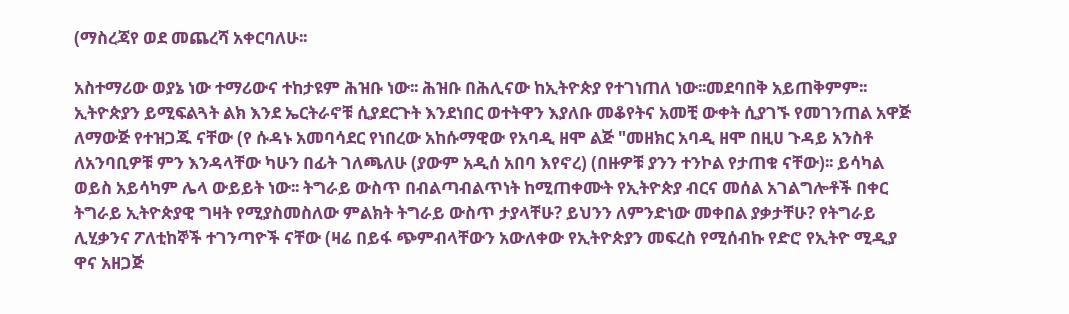(ማስረጃየ ወደ መጨረሻ አቀርባለሁ፡፡

አስተማሪው ወያኔ ነው ተማሪውና ተከታዩም ሕዝቡ ነው፡፡ ሕዝቡ በሕሊናው ከኢትዮጵያ የተገነጠለ ነው፡፡መደባበቅ አይጠቅምም፡፡ ኢትዮጵያን ይሚፍልጓት ልክ እንደ ኤርትራኖቹ ሲያደርጉት እንደነበር ወተትዋን እያለቡ መቆየትና አመቺ ውቀት ሲያገኙ የመገንጠል አዋጅ ለማውጅ የተዝጋጁ ናቸው (የ ሱዳኑ አመባሳደር የነበረው አከሱማዊው የአባዲ ዘሞ ልጅ "መዘክር አባዲ ዘሞ በዚሀ ጉዳይ አንስቶ ለአንባቢዎቹ ምን እንዳላቸው ካሁን በፊት ገለጫለሁ (ያውም አዲሰ አበባ እየኖረ) (በዙዎቹ ያንን ተንኮል የታጠቁ ናቸው)፡፡ ይሳካል ወይስ አይሳካም ሌላ ውይይት ነው፡፡ ትግራይ ውስጥ በብልጣብልጥነት ከሚጠቀሙት የኢትዮጵያ ብርና መሰል አገልግሎቶች በቀር ትግራይ ኢትዮጵያዊ ግዛት የሚያስመስለው ምልክት ትግራይ ውስጥ ታያላቸሁ? ይህንን ለምንድነው መቀበል ያቃታቸሁ? የትግራይ ሊሂቃንና ፖለቲከኞች ተገንጣዮች ናቸው (ዛሬ በይፋ ጭምብላቸውን አውለቀው የኢትዮጵያን መፍረስ የሚሰብኩ የድሮ የኢትዮ ሚዲያ ዋና አዘጋጅ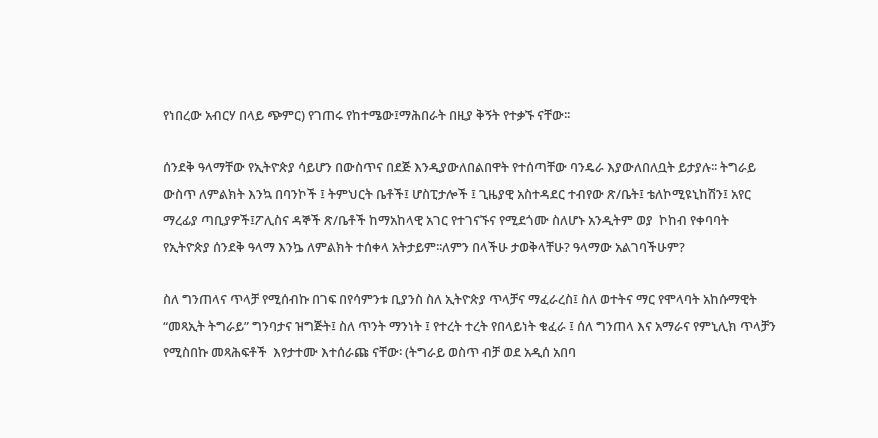የነበረው አብርሃ በላይ ጭምር) የገጠሩ የከተሜው፤ማሕበራት በዚያ ቅኝት የተቃኙ ናቸው፡፡

ሰንደቅ ዓላማቸው የኢትዮጵያ ሳይሆን በውስጥና በደጅ እንዲያውለበልበዋት የተሰጣቸው ባንዴራ እያውለበለቧት ይታያሉ፡፡ ትግራይ ውስጥ ለምልክት እንኳ በባንኮች ፤ ትምህርት ቤቶች፤ ሆስፒታሎች ፤ ጊዜያዊ አስተዳደር ተብየው ጽ/ቤት፤ ቴለኮሚዩኒከሽን፤ አየር ማረፊያ ጣቢያዎች፤ፖሊስና ዳኞች ጽ/ቤቶች ከማአከላዊ አገር የተገናኙና የሚደጎሙ ስለሆኑ አንዲትም ወያ  ኮከብ የቀባባት የኢትዮጵያ ሰንደቅ ዓላማ እንኴ ለምልክት ተሰቀላ አትታይም፡፡ለምን በላችሁ ታወቅላቸሁ? ዓላማው አልገባችሁም?

ስለ ግንጠላና ጥላቻ የሚሰብኩ በገፍ በየሳምንቱ ቢያንስ ስለ ኢትዮጵያ ጥላቻና ማፈራረስ፤ ስለ ወተትና ማር የሞላባት አከሱማዊት “መጻኢት ትግራይ” ግንባታና ዝግጅት፤ ስለ ጥንት ማንነት ፤ የተረት ተረት የበላይነት ቁፈራ ፤ ሰለ ግንጠላ እና አማራና የምኒሊክ ጥላቻን የሚስበኩ መጻሕፍቶች  እየታተሙ እተሰራጩ ናቸው፡ (ትግራይ ወስጥ ብቻ ወደ አዲሰ አበባ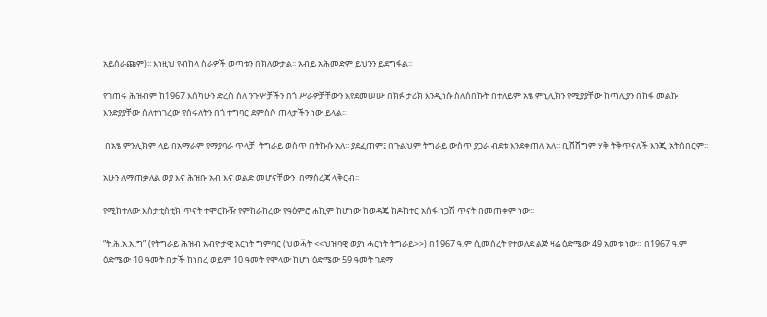አይሰራጩም)፡፡ እነዚህ የብከላ ስራዎች ወጣቱን በክለውታል፡፡ አብይ አሕመድም ይህንን ይደግፋል፡፡

የገጠሩ ሕዝብም ከ1967 እሰካሁን ድረስ ስለ ንጉሦቻችን በጎ ሥራዎቻቸውን እየደመሠሡ በክፉ ታሪክ እንዲነሱ ስለሰበኩት በተለይም አፄ ምኒሊክን የሚያያቸው ከጣሊያን በከፋ መልኩ እንድያያቸው ሰለተነገረው የሰሩለትን በጎ ተግባር ደምስሶ ጠላታችን ነው ይላል፡፡

 በአፄ ምንሊክም ላይ በአማራም የማያባራ ጥላቻ  ትግራይ ወስጥ በትኩሱ አለ፡፡ ያደፈጠም፤ በጉልህም ትግራይ ውስጥ ያጋራ ብደቱ እንደቀጠለ አለ፡፡ ቢሸሸግም ሃቅ ትቅጥናለች እንጂ አትሰበርም፡፡

አሁን ለማጠቃለል ወያ እና ሕዝቡ አብ እና ወልድ መሆናቸውን  በማስረጃ ላቅርብ፡፡

የሚከተለው እስታቲስቲክ ጥናት ተሞርኩዥ የምከራከረው የዓዕምሮ ሐኪም ከሆነው ከወዳጄ ከዶከተር አሰፋ ነጋሽ ጥናት በመጠቀም ነው፡፡

“ት.ሕ.አ.አ.ግ” (የትግራይ ሕዝብ አብዮታዊ አርነት ግምባር (ህወሓ፟ት <<ህዝባዊ ወያነ ሓርነት ትግራይ>>) በ1967 ዓ.ም ሲመሰረት የተወለደ ልጅ ዛሬ ዕድሜው 49 አመቱ ነው። በ1967 ዓ.ም ዕድሜው 10 ዓመት በታች ከነበረ ወይም 10 ዓመት የሞላው ከሆነ ዕድሜው 59 ዓመት ገደማ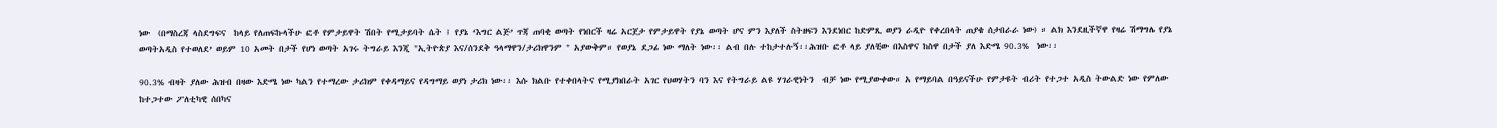ነው  (በማስረጃ ላስደግፍና  ከላይ የለጠፍኩላችሁ ፎቶ የምታይዋት ሽበት የሚታይባት ሴት ፤ የያኔ ‘እግር ልጅ’ ጥጃ ጠባቂ ወጣት የነበርች ዛሬ አርጀታ የምታይዋት የያኔ ወጣት ሆና ምን እያለች ስትዘፍን እንደነበር ከድምጺ ወያን ራዲዮ የቀረበላት ጠያቄ ሰታበራራ ነው) ። ልክ እንደዚችኛዋ የዛሬ ሽማግሌ የያኔ ወጣትአዲስ የተወለደ’ ወይም 10 አመት በታች የሆነ ወጣት አገሩ ትግራይ እንጂ "ኢትዮጵያ እና/ሰንደቅ ዓላማዋን/ታሪክዋንም " አያውቅም። የወያኔ ደጋፊ ነው ማለት ነው፡፡ ልብ በሉ ተከታተሉኝ፡፡ሕዝቡ ፎቶ ላይ ያለቺው በእስዋና ከስዋ በታች ያለ እድሜ 90.3%  ነው፡፡

90.3% ብዛት ያለው ሕዝብ በዛው እድሜ ነው ካልን የተማረው ታሪክም የቀዳማይና የዳግማይ ወያነ ታሪክ ነው፡፡ እሱ ክልቡ የተቀበላትና የሚያክበራት አገር የህወሃትን ባን እና የትግራይ ልዩ ሃገራዊነትን  ብቻ ነው የሚያውቀው። አ የማይባል በዓይናችሁ የምታዩት ብሪት የተጋተ አዲስ ትውልድ ነው የምለው ከተጋተው ፖለቲካዊ ሰበካና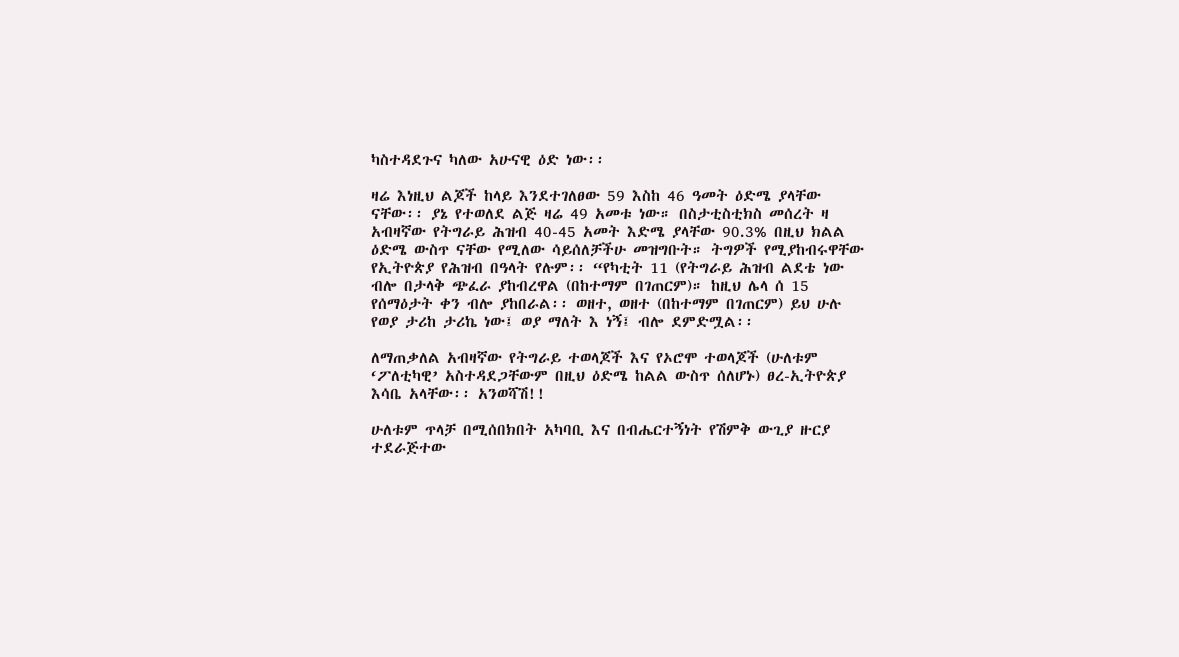ካስተዳደጉና ካለው አሁናዊ ዕድ ነው፡፡

ዛሬ እነዚህ ልጆች ከላይ እንደተገለፀው 59 እስከ 46 ዓመት ዕድሜ ያላቸው ናቸው፡፡ ያኔ የተወለደ ልጅ ዛሬ 49 አመቱ ነው። በስታቲስቲክስ መሰረት ዛ አብዛኛው የትግራይ ሕዝብ 40-45 አመት እድሜ ያላቸው 90.3% በዚህ ክልል ዕድሜ ውስጥ ናቸው የሚለው ሳይሰለቻችሁ መዝግቡት። ትግዎች የሚያከብሩዋቸው የኢትዮጵያ የሕዝብ በዓላት የሉም፡፡ “የካቲት 11 (የትግራይ ሕዝብ ልደቴ ነው ብሎ በታላቅ ጭፈራ ያከብረዋል (በከተማም በገጠርም)። ከዚህ ሌላ ሰ 15 የሰማዕታት ቀን ብሎ ያከበራል፡፡ ወዘተ, ወዘተ (በከተማም በገጠርም) ይህ ሁሉ የወያ ታሪከ ታሪኬ ነው፤ ወያ ማለት እ ነኝ፤ ብሎ ደምድሟል፡፡

ለማጠቃለል አብዛኛው የትግራይ ተወላጆች እና የኦሮሞ ተወላጆች (ሁለቱም ‘ፖለቲካዊ’ አስተዳደጋቸውም በዚህ ዕድሜ ከልል ውስጥ ሰለሆኑ) ፀረ-ኢትዮጵያ እሳቤ አላቸው፡፡ አንወሻሽ!!

ሁለቱም ጥላቻ በሚሰበክበት አካባቢ እና በብሔርተኝነት የሽምቅ ውጊያ ዙርያ ተደራጅተው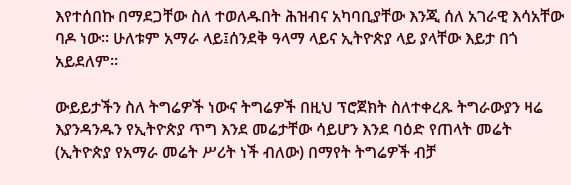እየተሰበኩ በማደጋቸው ስለ ተወለዱበት ሕዝብና አካባቢያቸው እንጂ ሰለ አገራዊ እሳአቸው ባዶ ነው። ሁለቱም አማራ ላይ፤ሰንደቅ ዓላማ ላይና ኢትዮጵያ ላይ ያላቸው እይታ በጎ አይደለም፡፡

ውይይታችን ስለ ትግሬዎች ነውና ትግሬዎች በዚህ ፕሮጀክት ስለተቀረጹ ትግራውያን ዛሬ እያንዳንዱን የኢትዮጵያ ጥግ እንደ መሬታቸው ሳይሆን እንደ ባዕድ የጠላት መሬት (ኢትዮጵያ የአማራ መሬት ሥሪት ነች ብለው) በማየት ትግሬዎች ብቻ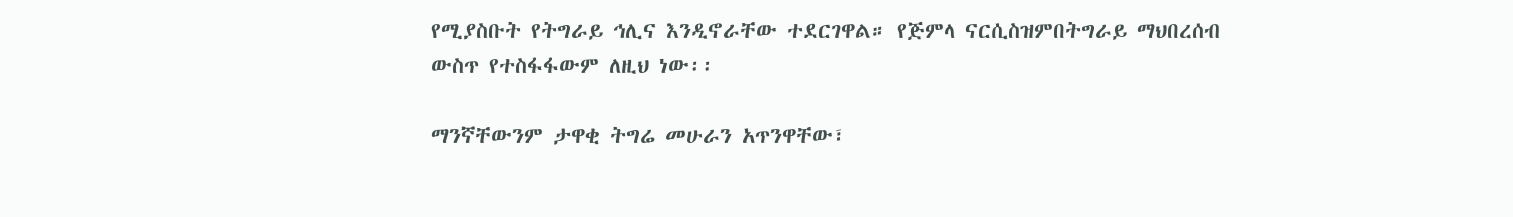የሚያስቡት የትግራይ ኅሊና እንዲኖራቸው ተደርገዋል። የጅምላ ናርሲስዝምበትግራይ ማህበረሰብ ውስጥ የተስፋፋውም ለዚህ ነው፡፡

ማንኛቸውንም ታዋቂ ትግሬ መሁራን አጥንዋቸው፣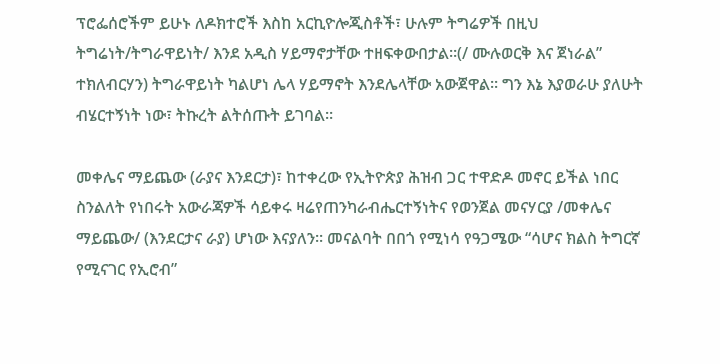ፕሮፌሰሮችም ይሁኑ ለዶክተሮች እስከ አርኪዮሎጂስቶች፣ ሁሉም ትግሬዎች በዚህ ትግሬነት/ትግራዋይነት/ እንደ አዲስ ሃይማኖታቸው ተዘፍቀውበታል።(/ ሙሉወርቅ እና ጀነራል” ተክለብርሃን) ትግራዋይነት ካልሆነ ሌላ ሃይማኖት እንደሌላቸው አውጀዋል፡፡ ግን እኔ እያወራሁ ያለሁት ብሄርተኝነት ነው፣ ትኩረት ልትሰጡት ይገባል።

መቀሌና ማይጨው (ራያና እንደርታ)፣ ከተቀረው የኢትዮጵያ ሕዝብ ጋር ተዋድዶ መኖር ይችል ነበር ስንልለት የነበሩት አውራጃዎች ሳይቀሩ ዛሬየጠንካራብሔርተኝነትና የወንጀል መናሃርያ /መቀሌና ማይጨው/ (እንደርታና ራያ) ሆነው እናያለን፡፡ መናልባት በበጎ የሚነሳ የዓጋሜው “ሳሆና ክልስ ትግርኛ የሚናገር የኢሮብ”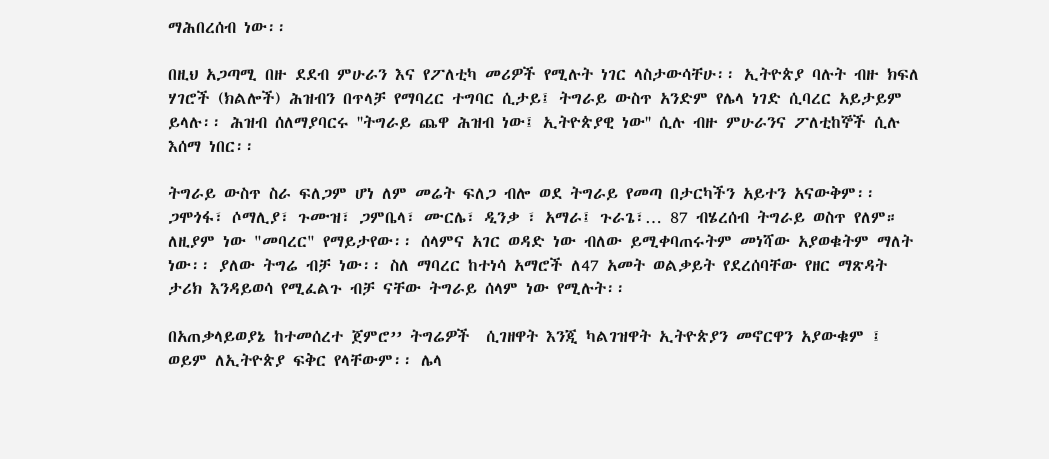ማሕበረሰብ ነው፡፡

በዚህ አጋጣሚ በዙ ደደብ ምሁራን እና የፖለቲካ መሪዎች የሚሉት ነገር ላስታውሳቸሁ፡፡ ኢትዮጵያ ባሉት ብዙ ክፍለ ሃገሮች (ክልሎች) ሕዝብን በጥላቻ የማባረር ተግባር ሲታይ፤ ትግራይ ውስጥ አንድም የሌላ ነገድ ሲባረር አይታይም ይላሉ፡፡ ሕዝብ ሰለማያባርሩ ''ትግራይ ጨዋ ሕዝብ ነው፤ ኢትዮጵያዊ ነው'' ሲሉ ብዙ ምሁራንና ፖለቲከኞች ሲሉ እሰማ ነበር፡፡

ትግራይ ውስጥ ስራ ፍለጋም ሆነ ለም መሬት ፍለጋ ብሎ ወደ ትግራይ የመጣ በታርካችን አይተን አናውቅም፡፡ ጋሞጎፋ፣ ሶማሊያ፣ ጉሙዝ፣ ጋምቤላ፣ ሙርሌ፣ ዲንቃ ፣ አማራ፤ ጉራጌ፣… 87 ብሄረሰብ ትግራይ ወስጥ የለም። ለዚያም ነው "መባረር" የማይታየው፡፡ ሰላምና አገር ወዳድ ነው ብለው ይሚቀባጠሩትም መነሻው አያወቁትም ማለት ነው፡፡ ያለው ትግሬ ብቻ ነው፡፡ ስለ ማባረር ከተነሳ አማሮች ለ47 አመት ወልቃይት የደረሰባቸው የዘር ማጽዳት ታሪክ እንዳይወሳ የሚፈልጉ ብቻ ናቸው ትግራይ ሰላም ነው የሚሉት፡፡

በአጠቃላይወያኔ ከተመሰረተ ጀምሮ’’ ትግሬዎች  ሲገዘዋት እንጂ ካልገዝዋት ኢትዮጵያን መኖርዋን አያውቁም ፤ ወይም ለኢትዮጵያ ፍቅር የላቸውም፡፡ ሌላ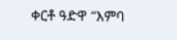ቀርቶ ዓድዋ “እምባ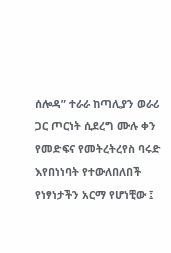ሰሎዳ” ተራራ ከጣሊያን ወራሪ ጋር ጦርነት ሲደረግ ሙሉ ቀን የመድፍና የመትረትረየስ ባሩድ እየበነነባት የተውለበለበች የነፃነታችን አርማ የሆነቺው ፤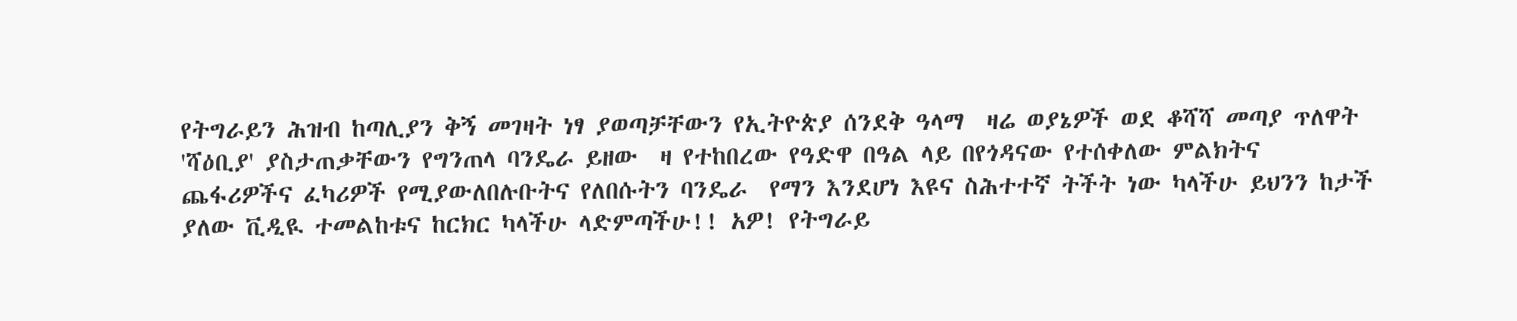የትግራይን ሕዝብ ከጣሊያን ቅኝ መገዛት ነፃ ያወጣቻቸውን የኢትዮጵያ ሰንደቅ ዓላማ  ዛሬ ወያኔዎች ወደ ቆሻሻ መጣያ ጥለዋት 'ሻዕቢያ' ያስታጠቃቸውን የግንጠላ ባንዴራ ይዘው  ዛ የተከበረው የዓድዋ በዓል ላይ በየጎዳናው የተሰቀለው ምልክትና ጨፋሪዎችና ፈካሪዎች የሚያውለበሉቡትና የለበሱትን ባንዴራ  የማን እንደሆነ እዩና ስሕተተኛ ትችት ነው ካላችሁ ይህንን ከታች ያለው ቪዲዪ ተመልከቱና ከርክር ካላችሁ ላድምጣችሁ!! አዎ! የትግራይ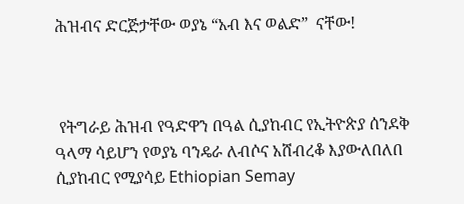ሕዝብና ድርጅታቸው ወያኔ “አብ እና ወልድ”  ናቸው!



 የትግራይ ሕዝብ የዓድዋን በዓል ሲያከብር የኢትዮጵያ ሰንደቅ ዓላማ ሳይሆን የወያኔ ባንዴራ ለብሶና አሸብረቆ እያውለበለበ ሲያከብር የሚያሳይ Ethiopian Semay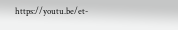https://youtu.be/et-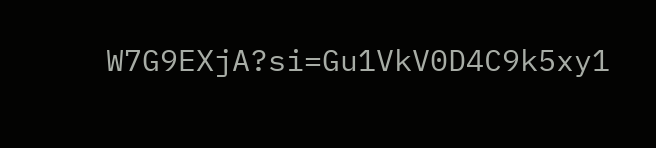W7G9EXjA?si=Gu1VkV0D4C9k5xy1